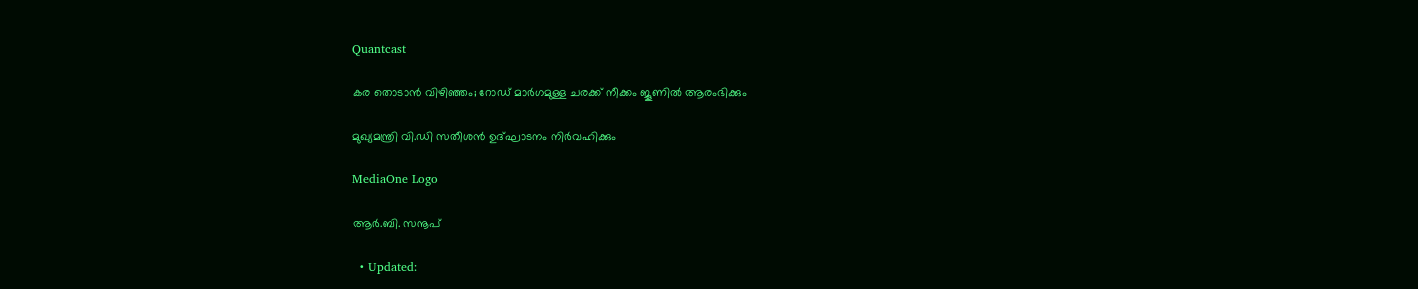Quantcast

കര തൊടാൻ വിഴിഞ്ഞം; റോഡ് മാർഗമുള്ള ചരക്ക് നീക്കം ജൂണിൽ ആരംഭിക്കും

മുഖ്യമന്ത്രി വി.ഡി സതീശൻ ഉദ്ഘാടനം നിർവഹിക്കും

MediaOne Logo

ആർ.ബി. സനൂപ്

  • Updated: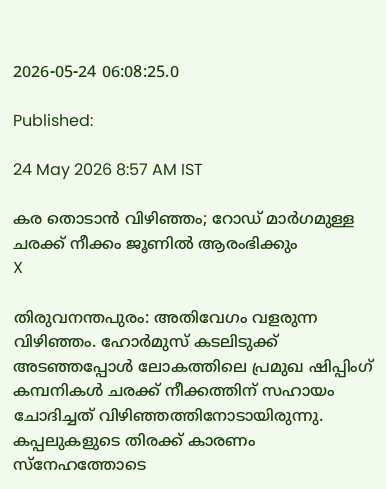2026-05-24 06:08:25.0

Published:

24 May 2026 8:57 AM IST

കര തൊടാൻ വിഴിഞ്ഞം; റോഡ് മാർഗമുള്ള ചരക്ക് നീക്കം ജൂണിൽ ആരംഭിക്കും
X

തിരുവനന്തപുരം: അതിവേഗം വളരുന്ന വിഴിഞ്ഞം. ഹോർമുസ് കടലിടുക്ക് അടഞ്ഞപ്പോൾ ലോകത്തിലെ പ്രമുഖ ഷിപ്പിംഗ് കമ്പനികൾ ചരക്ക് നീക്കത്തിന് സഹായം ചോദിച്ചത് വിഴിഞ്ഞത്തിനോടായിരുന്നു. കപ്പലുകളുടെ തിരക്ക് കാരണം സ്‌നേഹത്തോടെ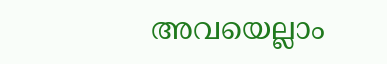അവയെല്ലാം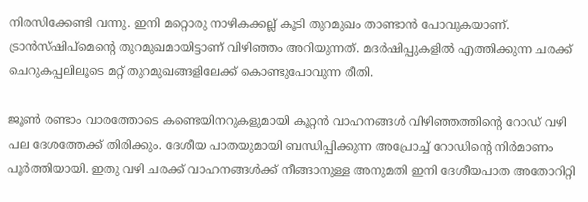നിരസിക്കേണ്ടി വന്നു. ഇനി മറ്റൊരു നാഴികക്കല്ല് കൂടി തുറമുഖം താണ്ടാൻ പോവുകയാണ്. ട്രാൻസ്ഷിപ്മെൻ്റെ തുറമുഖമായിട്ടാണ് വിഴിഞ്ഞം അറിയുന്നത്. മദർഷിപ്പുകളിൽ എത്തിക്കുന്ന ചരക്ക് ചെറുകപ്പലിലൂടെ മറ്റ് തുറമുഖങ്ങളിലേക്ക് കൊണ്ടുപോവുന്ന രീതി.

ജൂൺ രണ്ടാം വാരത്തോടെ കണ്ടെയിനറുകളുമായി കൂറ്റൻ വാഹനങ്ങൾ വിഴിഞ്ഞത്തിൻ്റെ റോഡ് വഴി പല ദേശത്തേക്ക് തിരിക്കും. ദേശീയ പാതയുമായി ബന്ധിപ്പിക്കുന്ന അപ്രോച്ച് റോഡിൻ്റെ നിർമാണം പൂർത്തിയായി. ഇതു വഴി ചരക്ക് വാഹനങ്ങൾക്ക് നീങ്ങാനുള്ള അനുമതി ഇനി ദേശീയപാത അതോറിറ്റി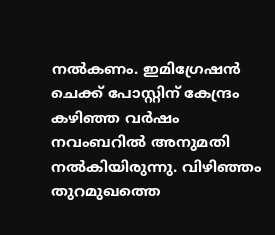നൽകണം. ഇമിഗ്രേഷൻ ചെക്ക് പോസ്റ്റിന് കേന്ദ്രം കഴിഞ്ഞ വർഷം നവംബറിൽ അനുമതി നൽകിയിരുന്നു. വിഴിഞ്ഞം തുറമുഖത്തെ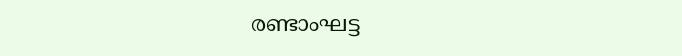രണ്ടാംഘട്ട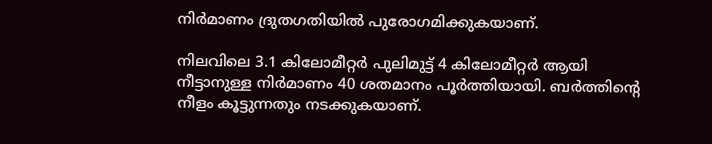നിർമാണം ദ്രുതഗതിയിൽ പുരോഗമിക്കുകയാണ്.

നിലവിലെ 3.1 കിലോമീറ്റർ പുലിമുട്ട് 4 കിലോമീറ്റർ ആയി നീട്ടാനുള്ള നിർമാണം 40 ശതമാനം പൂർത്തിയായി. ബർത്തിൻ്റെ നീളം കൂട്ടുന്നതും നടക്കുകയാണ്.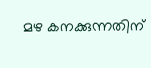മഴ കനക്കുന്നതിന്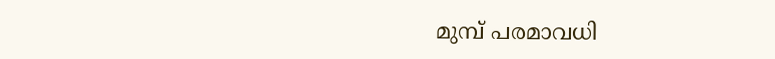മുമ്പ് പരമാവധി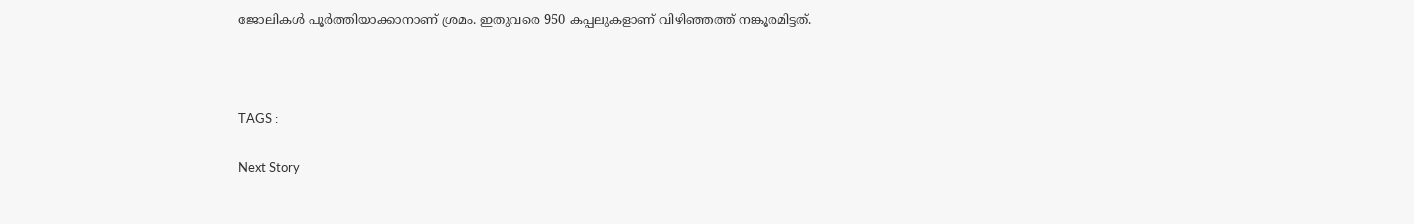ജോലികൾ പൂർത്തിയാക്കാനാണ് ശ്രമം. ഇതുവരെ 950 കപ്പലുകളാണ് വിഴിഞ്ഞത്ത് നങ്കൂരമിട്ടത്.



TAGS :

Next Story